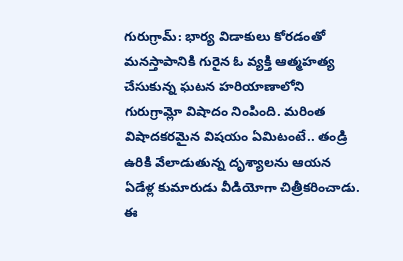గురుగ్రామ్: భార్య విడాకులు కోరడంతో మనస్తాపానికి గురైన ఓ వ్యక్తి ఆత్మహత్య చేసుకున్న ఘటన హరియాణాలోని గురుగ్రామ్లో విషాదం నింపింది. మరింత విషాదకరమైన విషయం ఏమిటంటే.. తండ్రి ఉరికి వేలాడుతున్న దృశ్యాలను ఆయన ఏడేళ్ల కుమారుడు వీడియోగా చిత్రీకరించాడు. ఈ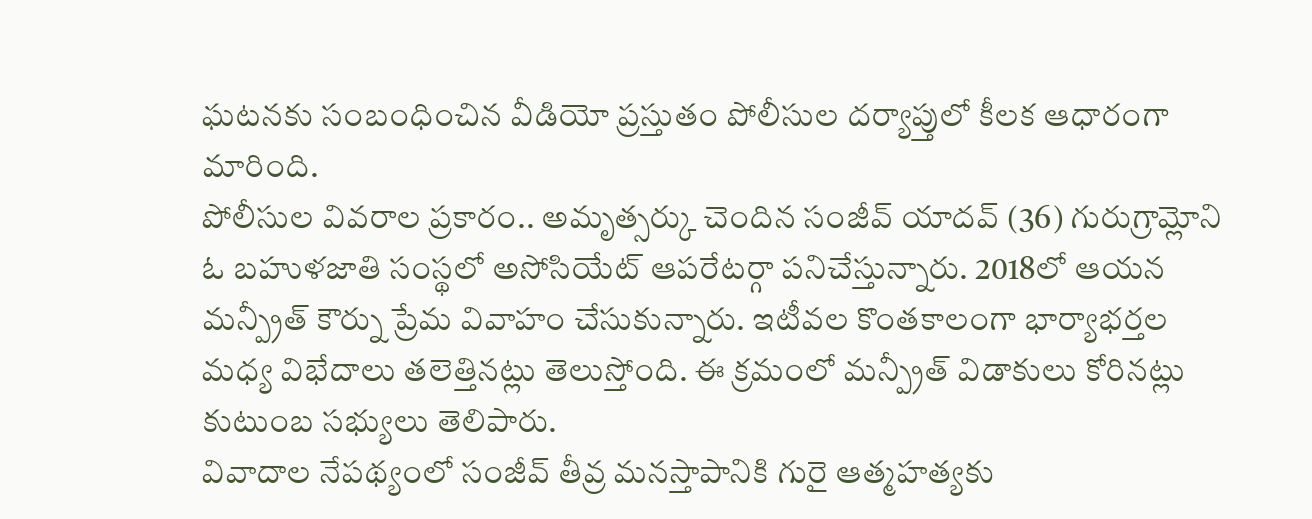ఘటనకు సంబంధించిన వీడియో ప్రస్తుతం పోలీసుల దర్యాప్తులో కీలక ఆధారంగా మారింది.
పోలీసుల వివరాల ప్రకారం.. అమృత్సర్కు చెందిన సంజీవ్ యాదవ్ (36) గురుగ్రామ్లోని ఓ బహుళజాతి సంస్థలో అసోసియేట్ ఆపరేటర్గా పనిచేస్తున్నారు. 2018లో ఆయన మన్ప్రీత్ కౌర్ను ప్రేమ వివాహం చేసుకున్నారు. ఇటీవల కొంతకాలంగా భార్యాభర్తల మధ్య విభేదాలు తలెత్తినట్లు తెలుస్తోంది. ఈ క్రమంలో మన్ప్రీత్ విడాకులు కోరినట్లు కుటుంబ సభ్యులు తెలిపారు.
వివాదాల నేపథ్యంలో సంజీవ్ తీవ్ర మనస్తాపానికి గురై ఆత్మహత్యకు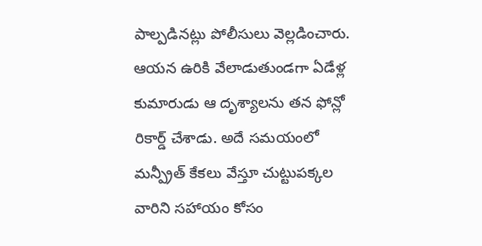పాల్పడినట్లు పోలీసులు వెల్లడించారు. ఆయన ఉరికి వేలాడుతుండగా ఏడేళ్ల కుమారుడు ఆ దృశ్యాలను తన ఫోన్లో రికార్డ్ చేశాడు. అదే సమయంలో మన్ప్రీత్ కేకలు వేస్తూ చుట్టుపక్కల వారిని సహాయం కోసం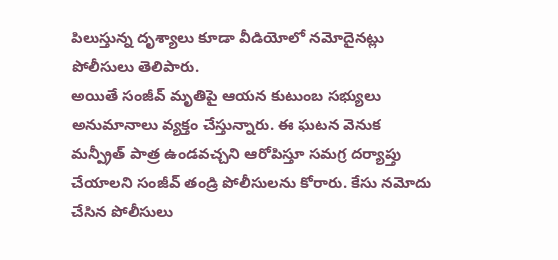పిలుస్తున్న దృశ్యాలు కూడా వీడియోలో నమోదైనట్లు పోలీసులు తెలిపారు.
అయితే సంజీవ్ మృతిపై ఆయన కుటుంబ సభ్యులు అనుమానాలు వ్యక్తం చేస్తున్నారు. ఈ ఘటన వెనుక మన్ప్రీత్ పాత్ర ఉండవచ్చని ఆరోపిస్తూ సమగ్ర దర్యాప్తు చేయాలని సంజీవ్ తండ్రి పోలీసులను కోరారు. కేసు నమోదు చేసిన పోలీసులు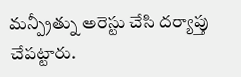మన్ప్రీత్ను అరెస్టు చేసి దర్యాప్తు చేపట్టారు.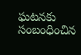ఘటనకు సంబంధించిన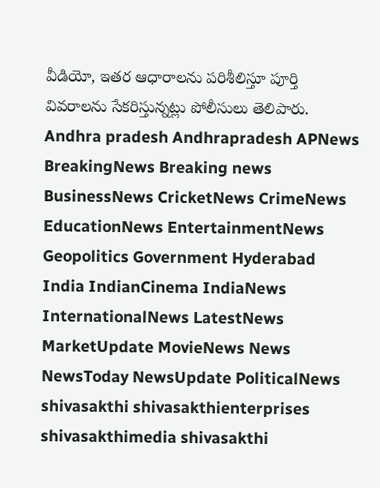వీడియో, ఇతర ఆధారాలను పరిశీలిస్తూ పూర్తి వివరాలను సేకరిస్తున్నట్లు పోలీసులు తెలిపారు.
Andhra pradesh Andhrapradesh APNews BreakingNews Breaking news BusinessNews CricketNews CrimeNews EducationNews EntertainmentNews Geopolitics Government Hyderabad India IndianCinema IndiaNews InternationalNews LatestNews MarketUpdate MovieNews News NewsToday NewsUpdate PoliticalNews shivasakthi shivasakthienterprises shivasakthimedia shivasakthi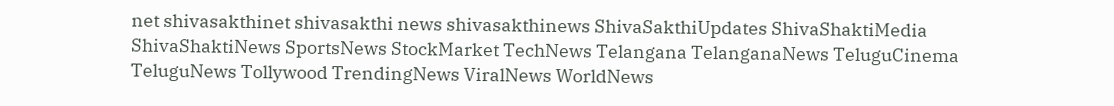net shivasakthinet shivasakthi news shivasakthinews ShivaSakthiUpdates ShivaShaktiMedia ShivaShaktiNews SportsNews StockMarket TechNews Telangana TelanganaNews TeluguCinema TeluguNews Tollywood TrendingNews ViralNews WorldNews